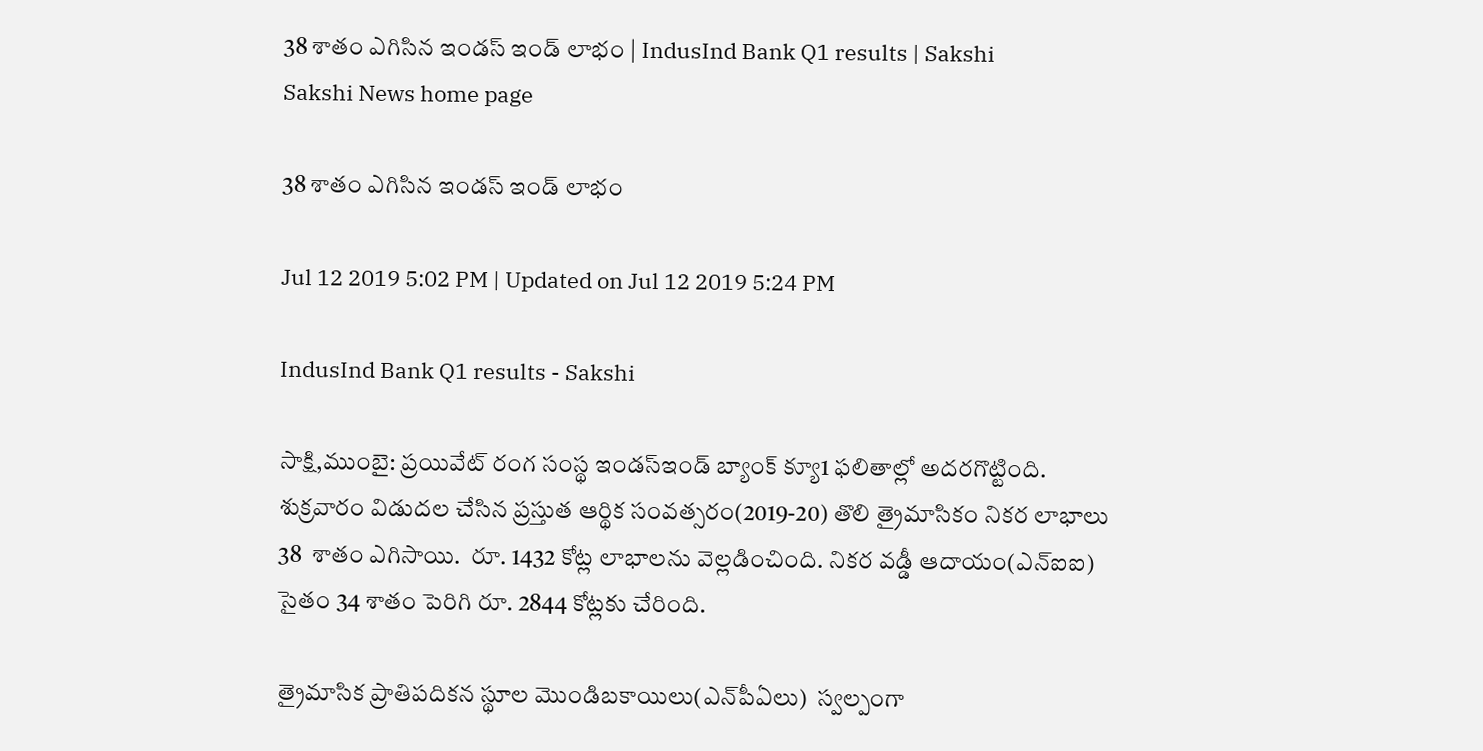38 శాతం ఎగిసిన ఇండస్‌ ఇండ్‌ లాభం | IndusInd Bank Q1 results | Sakshi
Sakshi News home page

38 శాతం ఎగిసిన ఇండస్‌ ఇండ్‌ లాభం

Jul 12 2019 5:02 PM | Updated on Jul 12 2019 5:24 PM

IndusInd Bank Q1 results - Sakshi

సాక్షి,ముంబై: ప్రయివేట్‌ రంగ సంస్థ ఇండస్‌ఇండ్‌ బ్యాంక్‌ క్యూ1 ఫలితాల్లో అదరగొట్టింది. శుక్రవారం విడుదల చేసిన ప్రస్తుత ఆర్థిక సంవత్సరం(2019-20) తొలి త్రైమాసికం నికర లాభాలు 38  శాతం ఎగిసాయి.  రూ. 1432 కోట్ల లాభాలను వెల్లడించింది. నికర వడ్డీ ఆదాయం(ఎన్‌ఐఐ) సైతం 34 శాతం పెరిగి రూ. 2844 కోట్లకు చేరింది.

త్రైమాసిక ప్రాతిపదికన స్థూల మొండిబకాయిలు(ఎన్‌పీఏలు)  స్వల్పంగా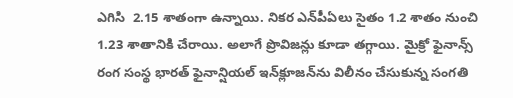ఎగిసి  2.15 శాతంగా ఉన్నాయి. నికర ఎన్‌పీఏలు సైతం 1.2 శాతం నుంచి 1.23 శాతానికి చేరాయి. అలాగే ప్రొవిజన్లు కూడా తగ్గాయి. మైక్రో ఫైనాన్స్‌ రంగ సంస్థ భారత్‌ ఫైనాన్షియల్‌ ఇన్‌క్లూజన్‌ను విలీనం చేసుకున్న సంగతి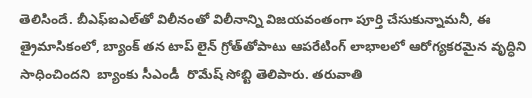తెలిసిందే. బీఎఫ్‌ఐఎల్‌తో విలీనంతో విలీనాన్ని విజయవంతంగా పూర్తి చేసుకున్నామనీ, ఈ త్రైమాసికంలో, బ్యాంక్ తన టాప్ లైన్ గ్రోత్‌తోపాటు ఆపరేటింగ్ లాభాలలో ఆరోగ్యకరమైన వృద్ధిని సాధించిందని  బ్యాంకు సీఎండీ  రొమేష్‌ సోబ్టి తెలిపారు. తరువాతి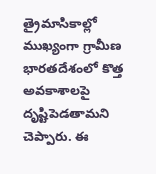త్రైమాసికాల్లో  ముఖ్యంగా గ్రామీణ భారతదేశంలో కొత్త అవకాశాలపై దృష్టిపెడతామని చెప్పారు. ఈ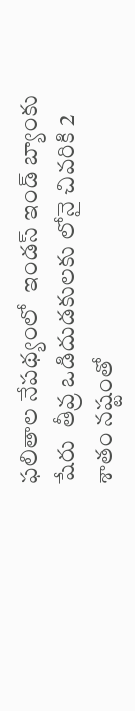ఫలితాల నేపథ్యంలో  ఇండస్‌ ఇండ్‌ బ్యాంకు షేరు  తీవ్ర ఒడిదుడకులకు లోనై చివరికి 2 శాతం నష్టంతో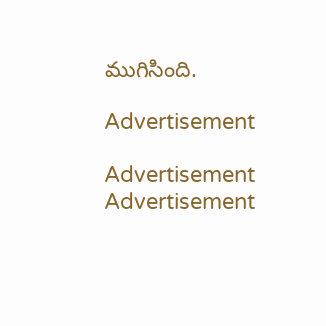ముగిసింది.

Advertisement

Advertisement
Advertisement